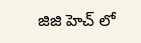జిజి హెచ్ లో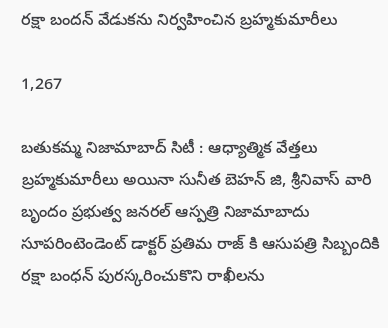రక్షా బందన్ వేడుకను నిర్వహించిన బ్రహ్మకుమారీలు

1,267

బతుకమ్మ నిజామాబాద్ సిటీ : ఆధ్యాత్మిక వేత్తలు బ్రహ్మకుమారీలు అయినా సునీత బెహన్ జి, శ్రీనివాస్ వారి బృందం ప్రభుత్వ జనరల్ ఆస్పత్రి నిజామాబాదు సూపరింటెండెంట్ డాక్టర్ ప్రతిమ రాజ్ కి ఆసుపత్రి సిబ్బందికి రక్షా బంధన్ పురస్కరించుకొని రాఖీలను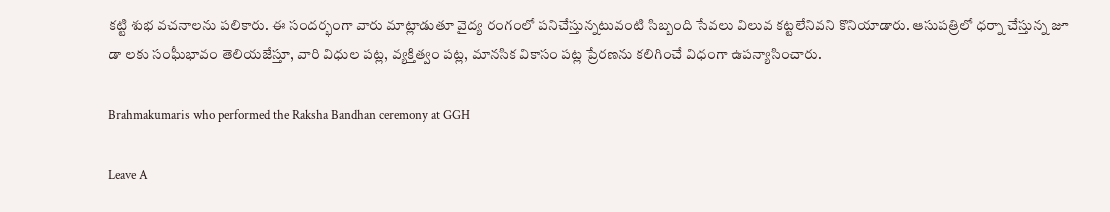కట్టి శుభ వచనాలను పలికారు. ఈ సందర్భంగా వారు మాట్లాడుతూ వైద్య రంగంలో పనిచేస్తున్నటువంటి సిబ్బంది సేవలు విలువ కట్టలేనివని కొనియాడారు. ఆసుపత్రిలో ధర్నా చేస్తున్న జూ డా లకు సంఘీభావం తెలియజేస్తూ, వారి విధుల పట్ల, వ్యక్తిత్వం పట్ల, మానసిక వికాసం పట్ల ప్రేరణను కలిగించే విధంగా ఉపన్యాసించారు.

Brahmakumaris who performed the Raksha Bandhan ceremony at GGH

Leave A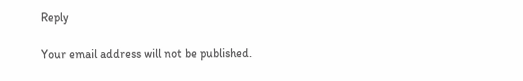Reply

Your email address will not be published.